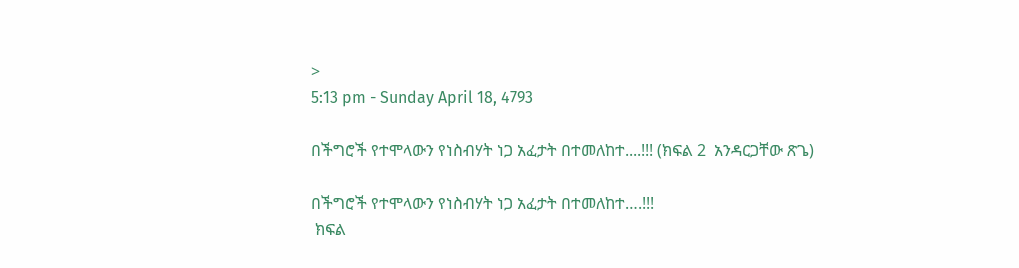>
5:13 pm - Sunday April 18, 4793

በችግሮች የተሞላውን የነስብሃት ነጋ አፈታት በተመለከተ....!!! (ክፍል 2  አንዳርጋቸው ጽጌ)

በችግሮች የተሞላውን የነስብሃት ነጋ አፈታት በተመለከተ….!!!
 ክፍል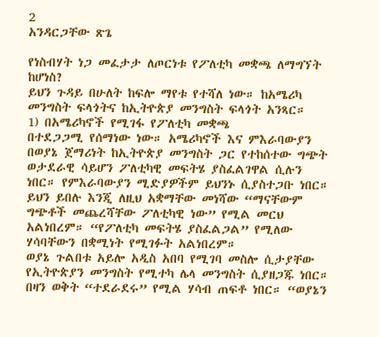2
አንዳርጋቸው ጽጌ

የነስብሃት ነጋ መፈታታ ለጦርነቱ የፖለቲካ መቋጫ ለማግኘት ከሆነስ?
ይህን ጉዳይ በሁለት ከፍሎ ማየቱ የተሻለ ነው። ከአሜሪካ መንግስት ፍላጎትና ከኢትዮጵያ መንግስት ፍላጎት አንጻር።
1) በአሜሪካኖች የሚገፋ የፖለቲካ መቋጫ
በተደጋጋሚ የሰማነው ነው። አሜሪካኖች እና ምእራባውያን በወያኔ ጀማሪነት ከኢትዮጵያ መንግስት ጋር የተከሰተው ግጭት ወታደራዊ ሳይሆን ፖለቲካዊ መፍትሄ ያስፈልገዋል ሲሉን ነበር። የምእራባውያን ሚድያዎችም ይህንኑ ሲያስተጋቡ ነበር። ይህን ይበሉ እንጂ ለዚህ አቋማቸው መነሻው “ማናቸውም ግጭቶች መጨረሻቸው ፖለቲካዊ ነው” የሚል መርህ አልነበረም። “የፖለቲካ መፍትሄ ያስፈልጋል” የሚለው ሃሳባቸውን በቋሚነት የሚገፉት አልነበረም።
ወያኔ ጉልበቱ አይሎ አዲስ አበባ የሚገባ መስሎ ሲታያቸው የኢትዮጵያን መንግስት የሚተካ ሌላ መንግስት ሲያዘጋጁ ነበር። በዛን ወቅት “ተደራደሩ” የሚል ሃሳብ ጠፍቶ ነበር። “ወያኔን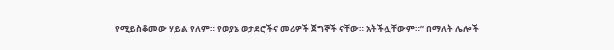የሚይስቆመው ሃይል የለም። የወያኔ ወታደሮችና መሪዎች ጀግኞች ናቸው። አትችሏቸውም።” በማለት ሌሎች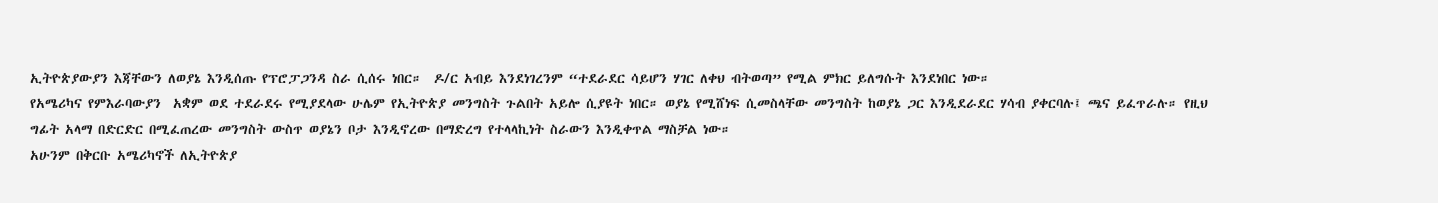ኢትዮጵያውያን እጃቸውን ለወያኔ እንዲሰጡ የፕሮፓጋንዳ ስራ ሲሰሩ ነበር።  ዶ/ር አብይ እንደነገረንም “ተደራደር ሳይሆን ሃገር ለቀህ ብትወጣ” የሚል ምክር ይለግሱት እንደነበር ነው።
የአሜሪካና የምእራባውያን  አቋም ወደ ተደራደሩ የሚያደላው ሁሌም የኢትዮጵያ መንግስት ጉልበት አይሎ ሲያዩት ነበር። ወያኔ የሚሸነፍ ሲመስላቸው መንግስት ከወያኔ ጋር እንዲደራደር ሃሳብ ያቀርባሉ፤ ጫና ይፈጥራሉ። የዚህ ግፊት አላማ በድርድር በሚፈጠረው መንግስት ውስጥ ወያኔን ቦታ እንዲኖረው በማድረግ የተላላኪነት ስራውን እንዲቀጥል ማስቻል ነው።
አሁንም በቅርቡ አሜሪካኖች ለኢትዮጵያ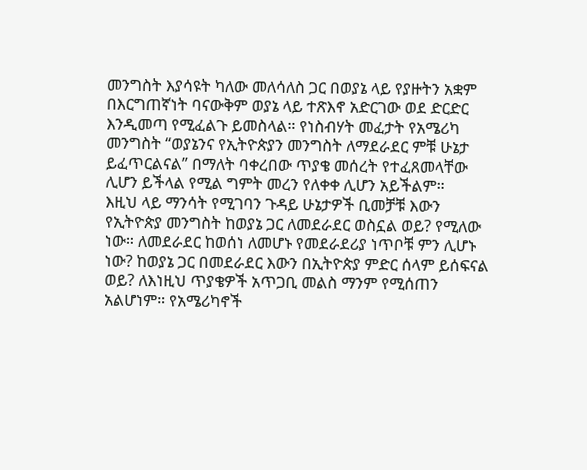መንግስት እያሳዩት ካለው መለሳለስ ጋር በወያኔ ላይ የያዙትን አቋም በእርግጠኛነት ባናውቅም ወያኔ ላይ ተጽእኖ አድርገው ወደ ድርድር እንዲመጣ የሚፈልጉ ይመስላል። የነስብሃት መፈታት የአሜሪካ መንግስት “ወያኔንና የኢትዮጵያን መንግስት ለማደራደር ምቹ ሁኔታ ይፈጥርልናል” በማለት ባቀረበው ጥያቄ መሰረት የተፈጸመላቸው ሊሆን ይችላል የሚል ግምት መረን የለቀቀ ሊሆን አይችልም።
እዚህ ላይ ማንሳት የሚገባን ጉዳይ ሁኔታዎች ቢመቻቹ እውን የኢትዮጵያ መንግስት ከወያኔ ጋር ለመደራደር ወስኗል ወይ? የሚለው ነው። ለመደራደር ከወሰነ ለመሆኑ የመደራደሪያ ነጥቦቹ ምን ሊሆኑ ነው? ከወያኔ ጋር በመደራደር እውን በኢትዮጵያ ምድር ሰላም ይሰፍናል ወይ? ለእነዚህ ጥያቄዎች አጥጋቢ መልስ ማንም የሚሰጠን አልሆነም። የአሜሪካኖች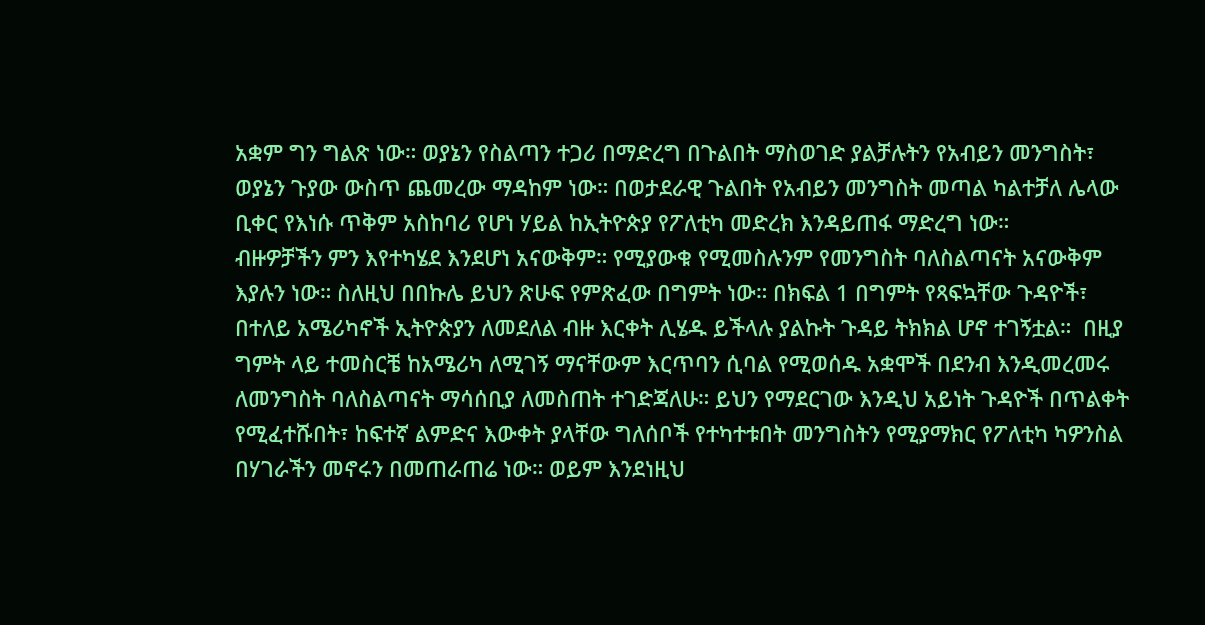አቋም ግን ግልጽ ነው። ወያኔን የስልጣን ተጋሪ በማድረግ በጉልበት ማስወገድ ያልቻሉትን የአብይን መንግስት፣ ወያኔን ጉያው ውስጥ ጨመረው ማዳከም ነው። በወታደራዊ ጉልበት የአብይን መንግስት መጣል ካልተቻለ ሌላው ቢቀር የእነሱ ጥቅም አስከባሪ የሆነ ሃይል ከኢትዮጵያ የፖለቲካ መድረክ እንዳይጠፋ ማድረግ ነው።
ብዙዎቻችን ምን እየተካሄደ እንደሆነ አናውቅም። የሚያውቁ የሚመስሉንም የመንግስት ባለስልጣናት አናውቅም እያሉን ነው። ስለዚህ በበኩሌ ይህን ጽሁፍ የምጽፈው በግምት ነው። በክፍል 1 በግምት የጻፍኳቸው ጉዳዮች፣ በተለይ አሜሪካኖች ኢትዮጵያን ለመደለል ብዙ እርቀት ሊሄዱ ይችላሉ ያልኩት ጉዳይ ትክክል ሆኖ ተገኝቷል።  በዚያ ግምት ላይ ተመስርቼ ከአሜሪካ ለሚገኝ ማናቸውም እርጥባን ሲባል የሚወሰዱ አቋሞች በደንብ እንዲመረመሩ ለመንግስት ባለስልጣናት ማሳሰቢያ ለመስጠት ተገድጃለሁ። ይህን የማደርገው እንዲህ አይነት ጉዳዮች በጥልቀት የሚፈተሹበት፣ ከፍተኛ ልምድና እውቀት ያላቸው ግለሰቦች የተካተቱበት መንግስትን የሚያማክር የፖለቲካ ካዎንስል በሃገራችን መኖሩን በመጠራጠሬ ነው። ወይም እንደነዚህ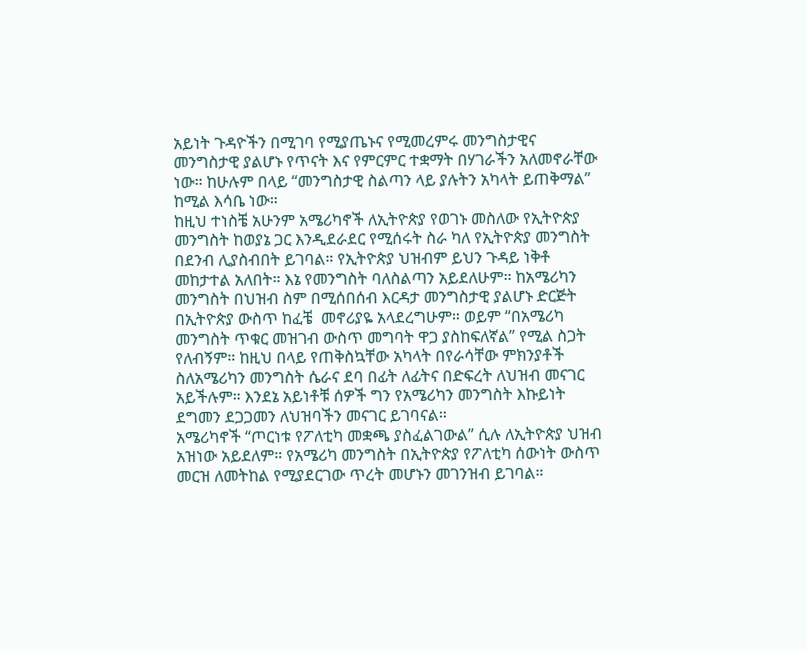አይነት ጉዳዮችን በሚገባ የሚያጤኑና የሚመረምሩ መንግስታዊና መንግስታዊ ያልሆኑ የጥናት እና የምርምር ተቋማት በሃገራችን አለመኖራቸው ነው። ከሁሉም በላይ “መንግስታዊ ስልጣን ላይ ያሉትን አካላት ይጠቅማል” ከሚል እሳቤ ነው።
ከዚህ ተነስቼ አሁንም አሜሪካኖች ለኢትዮጵያ የወገኑ መስለው የኢትዮጵያ መንግስት ከወያኔ ጋር እንዲደራደር የሚሰሩት ስራ ካለ የኢትዮጵያ መንግስት በደንብ ሊያስብበት ይገባል። የኢትዮጵያ ህዝብም ይህን ጉዳይ ነቅቶ መከታተል አለበት። እኔ የመንግስት ባለስልጣን አይደለሁም። ከአሜሪካን መንግስት በህዝብ ስም በሚሰበሰብ እርዳታ መንግስታዊ ያልሆኑ ድርጅት በኢትዮጵያ ውስጥ ከፈቼ  መኖሪያዬ አላደረግሁም። ወይም “በአሜሪካ መንግስት ጥቁር መዝገብ ውስጥ መግባት ዋጋ ያስከፍለኛል” የሚል ስጋት የለብኝም። ከዚህ በላይ የጠቅስኳቸው አካላት በየራሳቸው ምክንያቶች ስለአሜሪካን መንግስት ሴራና ደባ በፊት ለፊትና በድፍረት ለህዝብ መናገር አይችሉም። እንደኔ አይነቶቹ ሰዎች ግን የአሜሪካን መንግስት እኩይነት ደግመን ደጋጋመን ለህዝባችን መናገር ይገባናል።
አሜሪካኖች “ጦርነቱ የፖለቲካ መቋጫ ያስፈልገውል” ሲሉ ለኢትዮጵያ ህዝብ አዝነው አይደለም። የአሜሪካ መንግስት በኢትዮጵያ የፖለቲካ ሰውነት ውስጥ መርዝ ለመትከል የሚያደርገው ጥረት መሆኑን መገንዝብ ይገባል።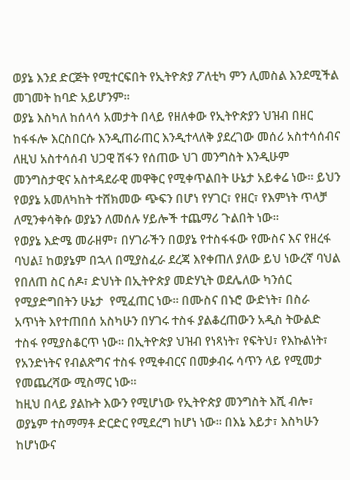ወያኔ እንደ ድርጅት የሚተርፍበት የኢትዮጵያ ፖለቲካ ምን ሊመስል እንደሚችል መገመት ከባድ አይሆንም።
ወያኔ እስካለ ከሰላሳ አመታት በላይ የዘለቀው የኢትዮጵያን ህዝብ በዘር ከፋፋሎ እርስበርሱ እንዲጠራጠር እንዲተላለቅ ያደረገው መሰሪ አስተሳሰብና ለዚህ አስተሳሰብ ህጋዊ ሽፋን የሰጠው ህገ መንግስት እንዲሁም መንግስታዊና አስተዳደራዊ መዋቅር የሚቀጥልበት ሁኔታ አይቀሬ ነው። ይህን የወያኔ አመለካከት ተሸክመው ጭፍን በሆነ የሃገር፣ የዘር፣ የእምነት ጥላቻ ለሚንቀሳቅሱ ወያኔን ለመሰሉ ሃይሎች ተጨማሪ ጉልበት ነው።
የወያኔ እድሜ መራዘም፣ በሃገራችን በወያኔ የተስፋፋው የሙስና እና የዘረፋ ባህል፤ ከወያኔም በኋላ በሚያስፈራ ደረጃ እየቀጠለ ያለው ይህ ነውረኛ ባህል የበለጠ ስር ሰዶ፣ ድህነት በኢትዮጵያ መድሃኒት ወደሌለው ካንሰር የሚያድግበትን ሁኔታ  የሚፈጠር ነው። በሙስና በኑሮ ውድነት፣ በስራ አጥነት እየተጠበሰ አስካሁን በሃገሩ ተስፋ ያልቆረጠውን አዲስ ትውልድ ተስፋ የሚያስቆርጥ ነው። በኢትዮጵያ ህዝብ የነጻነት፣ የፍትህ፣ የእኩልነት፣ የአንድነትና የብልጽግና ተስፋ የሚቀብርና በመቃብሩ ሳጥን ላይ የሚመታ የመጨረሻው ሚስማር ነው።
ከዚህ በላይ ያልኩት እውን የሚሆነው የኢትዮጵያ መንግስት እሺ ብሎ፣ ወያኔም ተስማማቶ ድርድር የሚደረግ ከሆነ ነው። በእኔ እይታ፣ እስካሁን ከሆነውና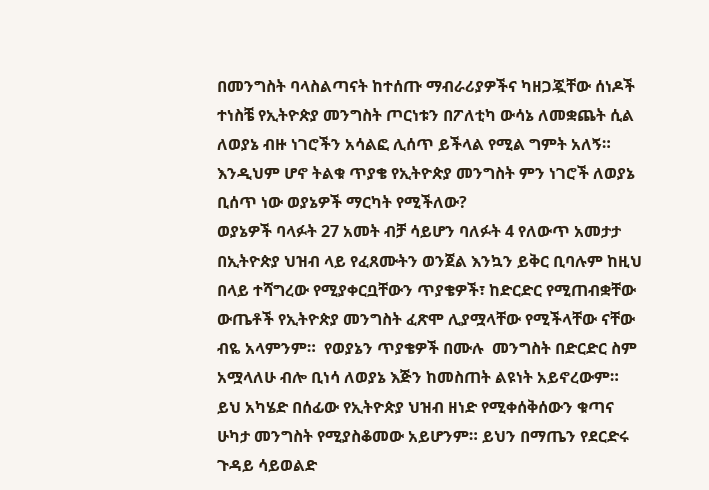በመንግስት ባላስልጣናት ከተሰጡ ማብራሪያዎችና ካዘጋጇቸው ሰነዶች ተነስቼ የኢትዮጵያ መንግስት ጦርነቱን በፖለቲካ ውሳኔ ለመቋጨት ሲል ለወያኔ ብዙ ነገሮችን አሳልፎ ሊሰጥ ይችላል የሚል ግምት አለኝ። እንዲህም ሆኖ ትልቁ ጥያቄ የኢትዮጵያ መንግስት ምን ነገሮች ለወያኔ ቢሰጥ ነው ወያኔዎች ማርካት የሚችለው?
ወያኔዎች ባላፉት 27 አመት ብቻ ሳይሆን ባለፉት 4 የለውጥ አመታታ በኢትዮጵያ ህዝብ ላይ የፈጸሙትን ወንጀል እንኳን ይቅር ቢባሉም ከዚህ በላይ ተሻግረው የሚያቀርቧቸውን ጥያቄዎች፣ ከድርድር የሚጠብቋቸው ውጤቶች የኢትዮጵያ መንግስት ፈጽሞ ሊያሟላቸው የሚችላቸው ናቸው ብዬ አላምንም።  የወያኔን ጥያቄዎች በሙሉ  መንግስት በድርድር ስም አሟላለሁ ብሎ ቢነሳ ለወያኔ እጅን ከመስጠት ልዩነት አይኖረውም። ይህ አካሄድ በሰፊው የኢትዮጵያ ህዝብ ዘነድ የሚቀሰቅሰውን ቁጣና ሁካታ መንግስት የሚያስቆመው አይሆንም። ይህን በማጤን የደርድሩ ጉዳይ ሳይወልድ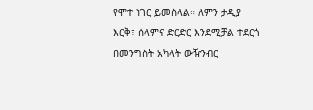የሞተ ነገር ይመስላል። ለምን ታዲያ እርቅ፣ ሰላምና ድርድር እንደሚቻል ተደርጎ በመንግስት አካላት ውዥንብር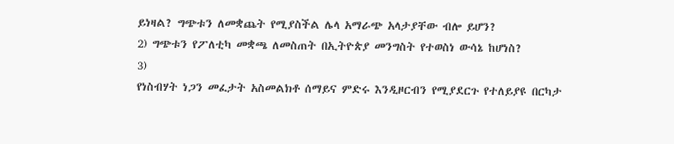ይነዛል? ግጭቱን ለመቋጨት የሚያስችል ሌላ አማራጭ አላታያቸው ብሎ ይሆን?
2) ግጭቱን የፖለቲካ መቋጫ ለመስጠት በኢትዮጵያ መንግስት የተወስነ ውሳኔ ከሆነስ?
3)
የነስብሃት ነጋን መፈታት አስመልክቶ ሰማይና ምድሩ እንዲዞርብን የሚያደርጉ የተለይያዩ በርካታ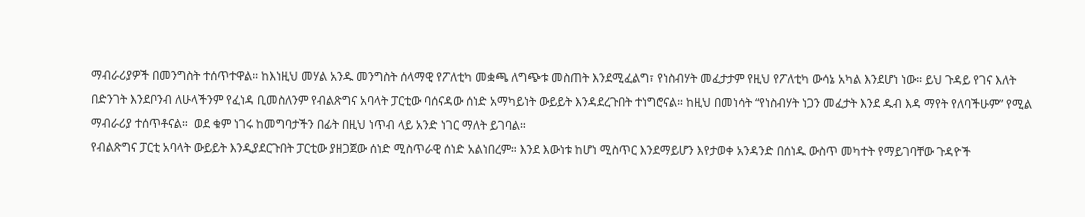ማብራሪያዎች በመንግስት ተሰጥተዋል። ከእነዚህ መሃል አንዱ መንግስት ሰላማዊ የፖለቲካ መቋጫ ለግጭቱ መስጠት እንደሚፈልግ፣ የነስብሃት መፈታታም የዚህ የፖለቲካ ውሳኔ አካል እንደሆነ ነው። ይህ ጉዳይ የገና እለት በድንገት እንደቦንብ ለሁላችንም የፈነዳ ቢመስለንም የብልጽግና አባላት ፓርቲው ባሰናዳው ሰነድ አማካይነት ውይይት እንዳደረጉበት ተነግሮናል። ከዚህ በመነሳት “የነስብሃት ነጋን መፈታት እንደ ዱብ እዳ ማየት የለባችሁም” የሚል ማብራሪያ ተሰጥቶናል።  ወደ ቁም ነገሩ ከመግባታችን በፊት በዚህ ነጥብ ላይ አንድ ነገር ማለት ይገባል።
የብልጽግና ፓርቲ አባላት ውይይት እንዲያደርጉበት ፓርቲው ያዘጋጀው ሰነድ ሚስጥራዊ ሰነድ አልነበረም። እንደ እውነቱ ከሆነ ሚስጥር እንደማይሆን እየታወቀ አንዳንድ በሰነዱ ውስጥ መካተት የማይገባቸው ጉዳዮች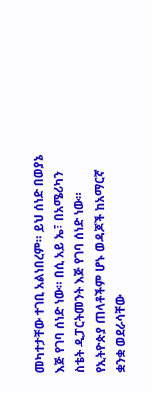መካተታቸው ተገቢ አልነበረም። ይህ ሰነድ በወያኔ እጅ የገባ ሰነድ ነው። በሲ አይ ኤ፣ በአሜሪካን ስቴት ዲፓርትመንት እጅ የገባ ሰነድ ነው። የኢትዮጵያ ጠላቶችም ሆኑ ወዳጆች ከአማርኛ ቋንቋ ወደራሳቸው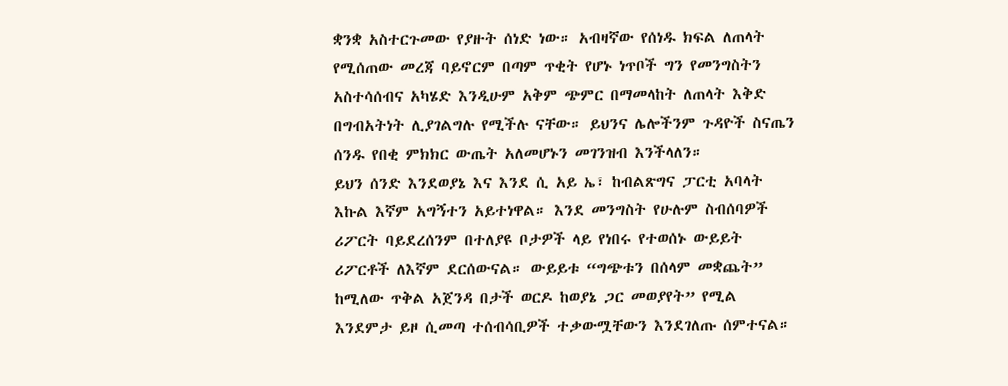ቋንቋ አስተርጉመው የያዙት ሰነድ ነው። አብዛኛው የሰነዱ ክፍል ለጠላት የሚሰጠው መረጃ ባይኖርም በጣም ጥቂት የሆኑ ነጥቦች ግን የመንግስትን አስተሳሰብና አካሄድ እንዲሁም አቅም ጭምር በማመላከት ለጠላት እቅድ በግብአትነት ሊያገልግሉ የሚችሉ ናቸው። ይህንና ሌሎችንም ጉዳዮች ስናጤን ሰንዱ የበቂ ምክክር ውጤት አለመሆኑን መገንዝብ እንችላለን።
ይህን ሰንድ እንደወያኔ እና እንደ ሲ አይ ኤ፣ ከብልጽግና ፓርቲ አባላት እኩል እኛም አግኝተን አይተነዋል። እንደ መንግስት የሁሉም ስብሰባዎች ሪፖርት ባይደረሰንም በተለያዩ ቦታዎች ላይ የነበሩ የተወሰኑ ውይይት ሪፖርቶች ለእኛም ደርሰውናል። ውይይቱ “ግጭቱን በሰላም መቋጨት” ከሚለው ጥቅል አጀንዳ በታች ወርዶ ከወያኔ ጋር መወያየት” የሚል እንደምታ ይዞ ሲመጣ ተሰብሳቢዎች ተቃውሟቸውን እንደገለጡ ሰምተናል።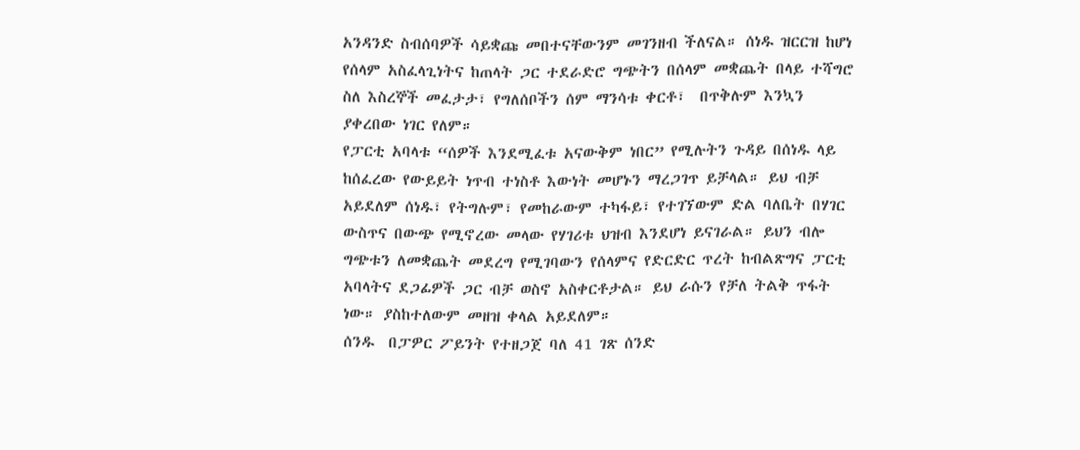አንዳንድ ስብሰባዎች ሳይቋጩ መበተናቸውንም መገንዘብ ችለናል። ሰነዱ ዝርርዝ ከሆነ የሰላም አስፈላጊነትና ከጠላት ጋር ተደራድሮ ግጭትን በሰላም መቋጨት በላይ ተሻግሮ ስለ እስረኞች መፈታታ፣ የግለሰቦችን ሰም ማንሳቱ ቀርቶ፣  በጥቅሉም እንኳን ያቀረበው ነገር የለም።
የፓርቲ አባላቱ “ሰዎች እንደሚፈቱ አናውቅም ነበር” የሚሉትን ጉዳይ በሰነዱ ላይ ከሰፈረው የውይይት ነጥብ ተነስቶ እውነት መሆኑን ማረጋገጥ ይቻላል። ይህ ብቻ አይደለም ሰነዱ፣ የትግሉም፣ የመከራውም ተካፋይ፣ የተገኘውም ድል ባለቤት በሃገር ውስጥና በውጭ የሚኖረው መላው የሃገሪቱ ህዝብ እንደሆነ ይናገራል። ይህን ብሎ ግጭቱን ለመቋጨት መደረግ የሚገባውን የሰላምና የድርድር ጥረት ከብልጽግና ፓርቲ አባላትና ደጋፊዎች ጋር ብቻ ወስኖ አስቀርቶታል። ይህ ራሱን የቻለ ትልቅ ጥፋት ነው። ያስከተለውም መዘዝ ቀላል አይደለም።
ሰንዱ  በፓዎር ፖይንት የተዘጋጀ ባለ 41 ገጽ ሰንድ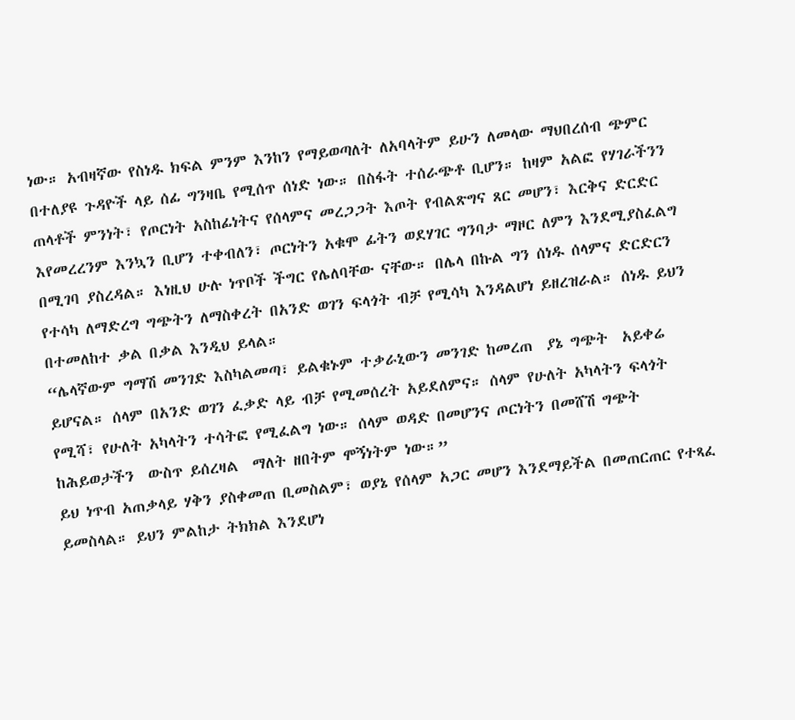ነው። አብዛኛው የስነዱ ክፍል ምንም እንከን የማይወጣለት ለአባላትም ይሁን ለመላው ማህበረሰብ ጭምር በተለያዩ ጉዳዮች ላይ ሰፊ ግንዛቤ የሚሰጥ ሰነድ ነው። በስፋት ተሰራጭቶ ቢሆን። ከዛም አልፎ የሃገራችንን ጠላቶች ምንነት፣ የጦርነት አስከፊነትና የሰላምና መረጋጋት እጦት የብልጽግና ጸር መሆን፣ እርቅና ድርድር እየመረረንም እንኳን ቢሆን ተቀብለን፣ ጦርነትን አቁሞ ፊትን ወደሃገር ግንባታ ማዞር ለምን እንደሚያስፈልግ በሚገባ ያስረዳል። እነዚህ ሁሉ ነጥቦች ችግር የሌለባቸው ናቸው። በሌላ በኩል ግን ሰነዱ ሰላምና ድርድርን የተሳካ ለማድረግ ግጭትን ለማስቀረት በአንድ ወገን ፍላጎት ብቻ የሚሳካ እንዳልሆነ ይዘረዝራል። ሰነዱ ይህን በተመለከተ ቃል በቃል እንዲህ ይላል።
“ሌላኛውም ግማሽ መንገድ እስካልመጣ፣ ይልቁኑም ተቃራኒውን መንገድ ከመረጠ  ያኔ ግጭት  አይቀሬ ይሆናል። ሰላም በአንድ ወገን ፈቃድ ላይ ብቻ የሚመሰረት አይደለምና። ሰላም የሁለት አካላትን ፍላጎት  የሚሻ፣ የሁለት አካላትን ተሳትፎ የሚፈልግ ነው። ሰላም ወዳድ በመሆንና ጦርነትን በመሸሽ ግጭት ከሕይወታችን  ውስጥ ይሰረዛል  ማለት ዘበትም ሞኝነትም ነው።”
ይህ ነጥብ አጠቃላይ ሃቅን ያስቀመጠ ቢመስልም፣ ወያኔ የሰላም አጋር መሆን እንደማይችል በመጠርጠር የተጻፈ ይመስላል። ይህን ምልከታ ትክክል እንደሆነ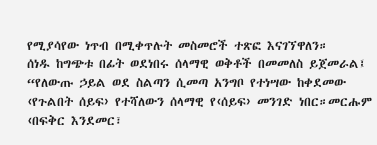የሚያሳየው ነጥብ በሚቀጥሉት መስመሮች ተጽፎ እናገኘዋለን።
ሰነዱ ከግጭቱ በፊት ወደነበሩ ሰላማዊ ወቅቶች በመመለስ ይጀመራል፤
“የለውጡ ኃይል ወደ ስልጣን ሲመጣ አንግቦ የተነሣው ከቀደመው ‹የጉልበት ሰይፍ› የተሻለውን ሰላማዊ የ‹ሰይፍ› መንገድ ነበር።መርሑም ‹በፍቅር እንደመር፣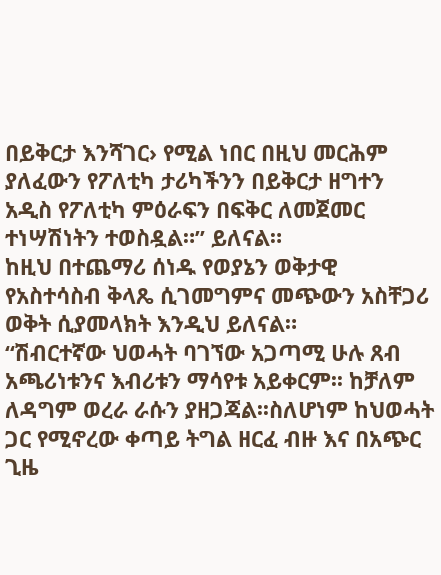በይቅርታ እንሻገር› የሚል ነበር በዚህ መርሕም ያለፈውን የፖለቲካ ታሪካችንን በይቅርታ ዘግተን አዲስ የፖለቲካ ምዕራፍን በፍቅር ለመጀመር ተነሣሽነትን ተወስዷል።” ይለናል።
ከዚህ በተጨማሪ ሰነዱ የወያኔን ወቅታዊ የአስተሳስብ ቅላጼ ሲገመግምና መጭውን አስቸጋሪ ወቅት ሲያመላክት እንዲህ ይለናል።
“ሽብርተኛው ህወሓት ባገኘው አጋጣሚ ሁሉ ጸብ አጫሪነቱንና እብሪቱን ማሳየቱ አይቀርም፡፡ ከቻለም ለዳግም ወረራ ራሱን ያዘጋጃል፡፡ስለሆነም ከህወሓት ጋር የሚኖረው ቀጣይ ትግል ዘርፈ ብዙ እና በአጭር ጊዜ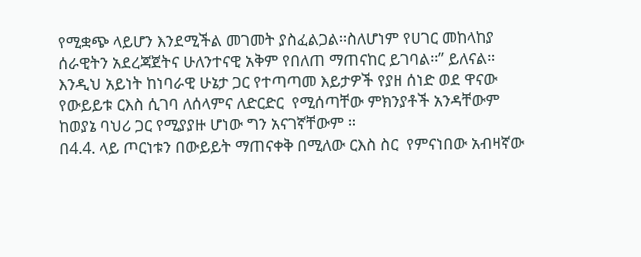የሚቋጭ ላይሆን እንደሚችል መገመት ያስፈልጋል፡፡ስለሆነም የሀገር መከላከያ ሰራዊትን አደረጃጀትና ሁለንተናዊ አቅም የበለጠ ማጠናከር ይገባል፡፡” ይለናል።
እንዲህ አይነት ከነባራዊ ሁኔታ ጋር የተጣጣመ እይታዎች የያዘ ሰነድ ወደ ዋናው የውይይቱ ርእስ ሲገባ ለሰላምና ለድርድር  የሚሰጣቸው ምክንያቶች አንዳቸውም ከወያኔ ባህሪ ጋር የሚያያዙ ሆነው ግን አናገኛቸውም ።
በ4.4. ላይ ጦርነቱን በውይይት ማጠናቀቅ በሚለው ርእስ ስር  የምናነበው አብዛኛው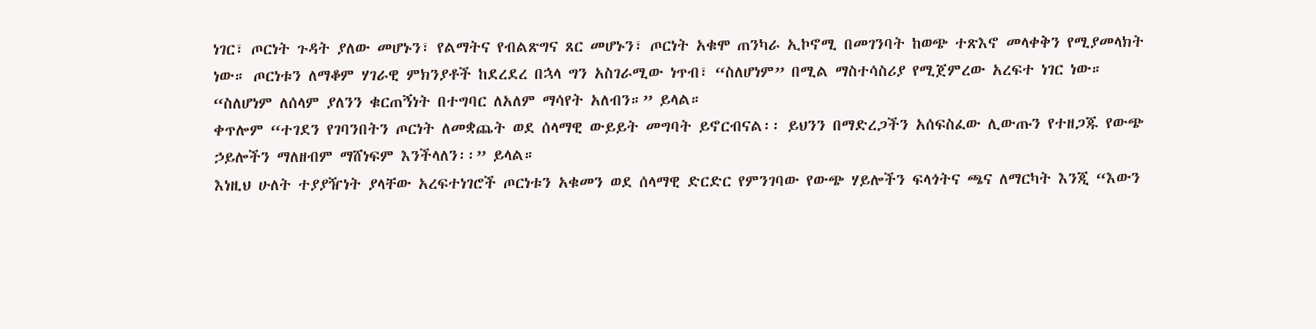ነገር፣ ጦርነት ጉዳት ያለው መሆኑን፣ የልማትና የብልጽግና ጸር መሆኑን፣ ጦርነት አቁሞ ጠንካራ ኢኮኖሚ በመገንባት ከወጭ ተጽእኖ መላቀቅን የሚያመላክት ነው። ጦርነቱን ለማቆም ሃገራዊ ምክንያቶች ከደረደረ በኋላ ግን አስገራሚው ነጥብ፣ “ስለሆነም” በሚል ማስተሳስሪያ የሚጀምረው አረፍተ ነገር ነው። “ስለሆነም ለሰላም ያለንን ቁርጠኝነት በተግባር ለአለም ማሳየት አለብን።” ይላል።
ቀጥሎም “ተገደን የገባንበትን ጦርነት ለመቋጨት ወደ ሰላማዊ ውይይት መግባት ይኖርብናል፡፡ ይህንን በማድረጋችን አሰፍስፈው ሊውጡን የተዘጋጁ የውጭ ኃይሎችን ማለዘብም ማሸነፍም እንችላለን፡፡” ይላል።
እነዚህ ሁለት ተያያዥነት ያላቸው አረፍተነገሮች ጦርነቱን አቁመን ወደ ሰላማዊ ድርድር የምንገባው የውጭ ሃይሎችን ፍላጎትና ጫና ለማርካት እንጂ “እውን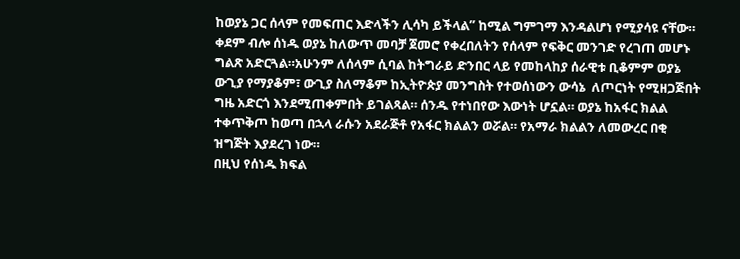ከወያኔ ጋር ሰላም የመፍጠር እድላችን ሊሳካ ይችላል” ከሚል ግምገማ እንዳልሆነ የሚያሳዩ ናቸው። ቀደም ብሎ ሰነዱ ወያኔ ከለውጥ መባቻ ጀመሮ የቀረበለትን የሰላም የፍቅር መንገድ የረገጠ መሆኑ ግልጽ አድርጓል።አሁንም ለሰላም ሲባል ከትግራይ ድንበር ላይ የመከላከያ ሰራዊቱ ቢቆምም ወያኔ ውጊያ የማያቆም፣ ውጊያ ስለማቆም ከኢትዮጵያ መንግስት የተወሰነውን ውሳኔ  ለጦርነት የሚዘጋጅበት ግዜ አድርጎ እንደሚጠቀምበት ይገልጻል። ሰንዱ የተነበየው እውነት ሆኗል። ወያኔ ከአፋር ክልል ተቀጥቅጦ ከወጣ በኋላ ራሱን አደራጅቶ የአፋር ክልልን ወሯል። የአማራ ክልልን ለመውረር በቂ ዝግጅት እያደረገ ነው።
በዚህ የሰነዱ ክፍል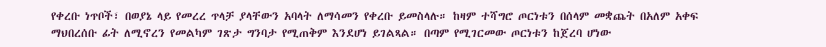የቀረቡ ነጥቦች፣ በወያኔ ላይ የመረረ ጥላቻ ያላቸውን አባላት ለማሳመን የቀረቡ ይመስላሉ። ከዛም ተሻግሮ ጦርነቱን በሰላም መቋጨት በአለም አቀፍ ማህበረሰቡ ፊት ለሚኖረን የመልካም ገጽታ ግንባታ የሚጠቅም እንደሆነ ይገልጻል። በጣም የሚገርመው ጦርነቱን ከጀረባ ሆነው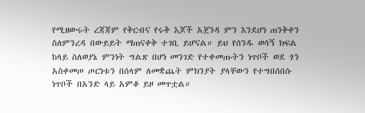የሚዘውሩት ረጃጃም የቅርብና የሩቅ እጆች አጀንዳ ምን እንደሆነ ጠንቅቀን ስለምንረዳ በውይይት ማጠናቀቅ ተገቢ ይሆናል። ይህ የሰንዱ ወሳኝ ክፍል ከላይ ስለወያኔ ምንነት ግልጽ በሆነ መንገድ የተቀመጡትን ነጥቦች ወደ ጎን አስቀመጦ ጦርነቱን በሰላም ለመቋጨት ምክንያት ያላቸውን የተግበሰበሱ ነጥቦች በአንድ ላይ አምቆ ይዞ መጥቷል።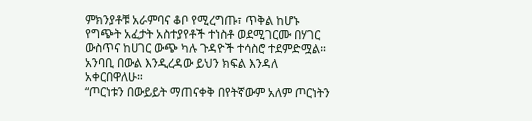ምክንያቶቹ አራምባና ቆቦ የሚረግጡ፣ ጥቅል ከሆኑ የግጭት አፈታት አስተያየቶች ተነስቶ ወደሚገርሙ በሃገር ውስጥና ከሀገር ውጭ ካሉ ጉዳዮች ተሳስሮ ተደምድሟል። አንባቢ በውል እንዲረዳው ይህን ክፍል እንዳለ አቀርበዋለሁ።
“ጦርነቱን በውይይት ማጠናቀቅ በየትኛውም አለም ጦርነትን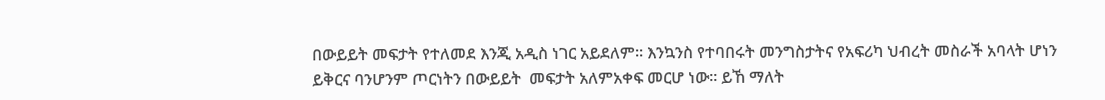በውይይት መፍታት የተለመደ እንጂ አዲስ ነገር አይደለም፡፡ እንኳንስ የተባበሩት መንግስታትና የአፍሪካ ህብረት መስራች አባላት ሆነን ይቅርና ባንሆንም ጦርነትን በውይይት  መፍታት አለምአቀፍ መርሆ ነው፡፡ ይኸ ማለት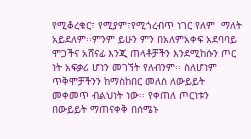የሚቆረቁር፣ የሚያም፣የሚጎረብጥ ነገር የለም  ማለት አይደለም፡፡ምንም ይሁን ምን በአለምአቀፍ አደባባይ ሞጋችና አሸናፊ እንጂ ጠላቶቻችን እንደሚከሱን ጦር ነት አፍቃሪ ሆነን መገኘት የለብንም፡፡ ስለሆነም ጥቅሞቻችንን ከማስከበር መለስ ለውይይት መቀመጥ ብልህነት ነው፡፡ የቀጠለ ጦርነቱን በውይይት ማጠናቀቅ በሰሜኑ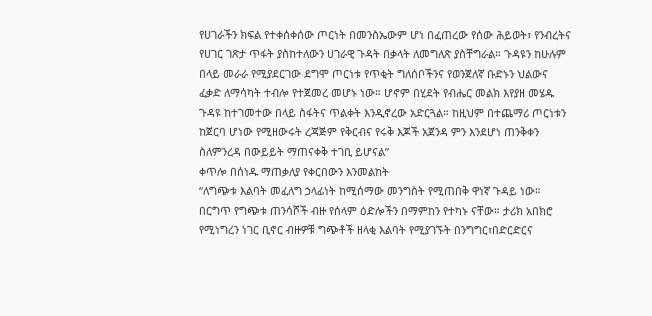የሀገራችን ክፍል የተቀሰቀሰው ጦርነት በመንስኤውም ሆነ በፈጠረው የሰው ሕይወት፣ የንብረትና የሀገር ገጽታ ጥፋት ያስከተለውን ሀገራዊ ጉዳት በቃላት ለመግለጽ ያስቸግራል። ጉዳዩን ከሁሉም በላይ መራራ የሚያደርገው ደግሞ ጦርነቱ የጥቂት ግለሰቦችንና የወንጀለኛ ቡድኑን ህልውና ፈቃድ ለማሳካት ተብሎ የተጀመረ መሆኑ ነው። ሆኖም በሂደት የብሔር መልክ እየያዘ መሄዱ ጉዳዩ ከተገመተው በላይ ስፋትና ጥልቀት እንዲኖረው አድርጓል። ከዚህም በተጨማሪ ጦርነቱን ከጀርባ ሆነው የሚዘውሩት ረጃጅም የቅርብና የሩቅ እጆች አጀንዳ ምን እንደሆነ ጠንቅቀን ስለምንረዳ በውይይት ማጠናቀቅ ተገቢ ይሆናል”
ቀጥሎ በሰነዱ ማጠቃለያ የቀርበውን እንመልከት
“ለግጭቱ እልባት መፈለግ ኃላፊነት ከሚሰማው መንግስት የሚጠበቅ ዋነኛ ጉዳይ ነው። በርግጥ የግጭቱ ጠንሳሾች ብዙ የሰላም ዕድሎችን በማምከን የተካኑ ናቸው። ታሪክ አበክሮ የሚነግረን ነገር ቢኖር ብዙዎቹ ግጭቶች ዘላቂ እልባት የሚያገኙት በንግግር፣በድርድርና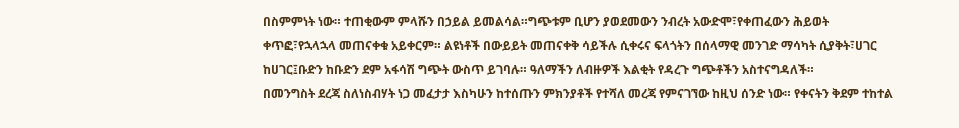በስምምነት ነው። ተጠቂውም ምላሹን በኃይል ይመልሳል።ግጭቱም ቢሆን ያወደመውን ንብረት አውድሞ፣የቀጠፈውን ሕይወት ቀጥፎ፣የኋላኋላ መጠናቀቁ አይቀርም። ልዩነቶች በውይይት መጠናቀቅ ሳይችሉ ሲቀሩና ፍላጎትን በሰላማዊ መንገድ ማሳካት ሲያቅት፣ሀገር ከሀገር፤ቡድን ከቡድን ደም አፋሳሽ ግጭት ውስጥ ይገባሉ። ዓለማችን ለብዙዎች እልቂት የዳረጉ ግጭቶችን አስተናግዳለች።
በመንግስት ደረጃ ስለነስብሃት ነጋ መፈታታ እስካሁን ከተሰጡን ምክንያቶች የተሻለ መረጃ የምናገኘው ከዚህ ሰንድ ነው። የቀናትን ቅደም ተከተል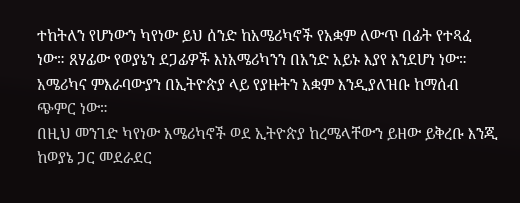ተከትለን የሆነውን ካየነው ይህ ሰንድ ከአሜሪካኖች የአቋም ለውጥ በፊት የተጻፈ ነው። ጸሃፊው የወያኔን ደጋፊዎች እነአሜሪካንን በአንድ አይኑ እያየ እንደሆነ ነው። አሜሪካና ምእራባውያን በኢትዮጵያ ላይ የያዙትን አቋም እንዲያለዝቡ ከማሰብ ጭምር ነው።
በዚህ መንገድ ካየነው አሜሪካኖች ወደ ኢትዮጵያ ከረሜላቸውን ይዘው ይቅረቡ እንጂ ከወያኔ ጋር መደራደር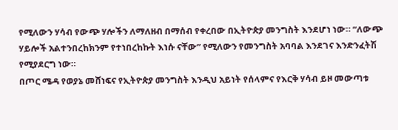የሚለውን ሃሳብ የውጭ ሃሎችን ለማለዘብ በማሰብ የቀረበው በኢትዮጵያ መንግስት እንደሆነ ነው። “ለውጭ ሃይሎች አልተንበረከክንም የተነበረከኩት እነሱ ናቸው” የሚለውን የመንግስት አባባል እንደገና እንድንፈትሽ የሚያደርግ ነው።
በጦር ሜዳ የወያኔ መሸነፍና የኢትዮጵያ መንግስት እንዲህ አይነት የሰላምና የእርቅ ሃሳብ ይዞ መውጣቱ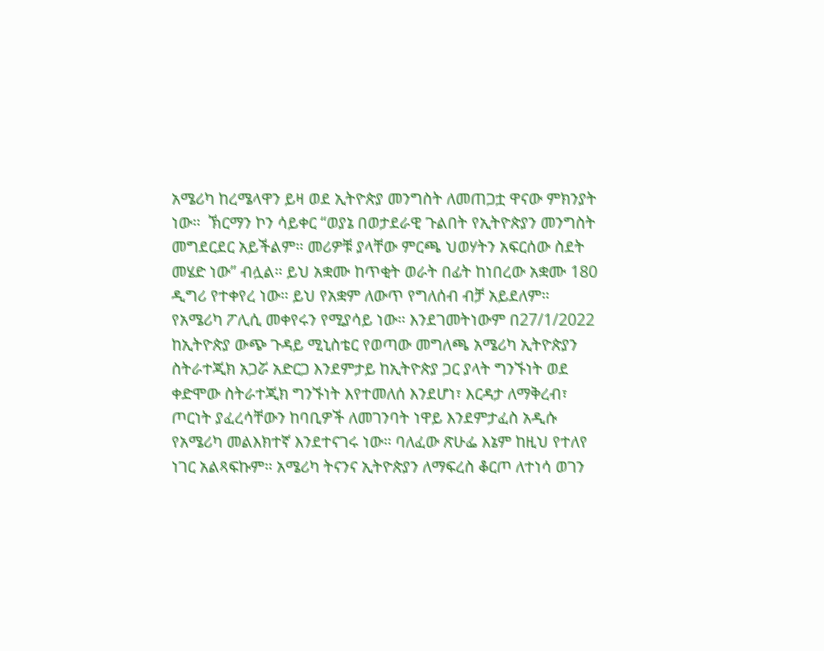አሜሪካ ከረሜላዋን ይዛ ወደ ኢትዮጵያ መንግስት ለመጠጋቷ ዋናው ምክንያት ነው።  ኽርማን ኮን ሳይቀር “ወያኔ በወታደራዊ ጉልበት የኢትዮጵያን መንግስት መግደርደር አይችልም። መሪዎቹ ያላቸው ምርጫ ህወሃትን አፍርሰው ስደት መሄድ ነው” ብሏል። ይህ አቋሙ ከጥቂት ወራት በፊት ከነበረው አቋሙ 180 ዲግሪ የተቀየረ ነው። ይህ የአቋም ለውጥ የግለሰብ ብቻ አይደለም። የአሜሪካ ፖሊሲ መቀየሩን የሚያሳይ ነው። እንደገመትነውም በ27/1/2022 ከኢትዮጵያ ውጭ ጉዳይ ሚኒስቴር የወጣው መግለጫ አሜሪካ ኢትዮጵያን ስትራተጂክ አጋሯ አድርጋ እንደምታይ ከኢትዮጵያ ጋር ያላት ግንኙነት ወደ ቀድሞው ስትራተጂክ ግንኙነት እየተመለሰ እንደሆነ፣ እርዳታ ለማቅረብ፣ ጦርነት ያፈረሳቸውን ከባቢዎች ለመገንባት ነዋይ እንደምታፈስ አዲሱ የአሜሪካ መልእክተኛ እንደተናገሩ ነው። ባለፈው ጽሁፌ እኔም ከዚህ የተለየ ነገር አልጻፍኩም። አሜሪካ ትናንና ኢትዮጵያን ለማፍረስ ቆርጦ ለተነሳ ወገን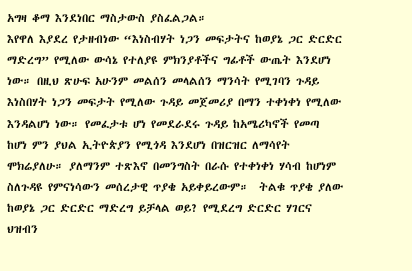አግዛ ቆማ እንደነበር ማስታውስ ያስፈልጋል።
እየዋለ እያደረ የታዘብነው “እነስብሃት ነጋን መፍታትና ከወያኔ ጋር ድርድር ማድረግ” የሚለው ውሳኔ የተለያዩ ምክንያቶችና ግፊቶች ውጤት እንደሆነ ነው። በዚህ ጽሁፍ አሁንም መልሰን መላልሰን ማንሳት የሚገባን ጉዳይ እነስበሃት ነጋን መፍታት የሚለው ጉዳይ መጀመሪያ በማን ተቀነቀነ የሚለው እንዳልሆነ ነው። የመፈታቱ ሆነ የመደራደሩ ጉዳይ ከአሜሪካኖች የመጣ ከሆነ ምን ያህል ኢትዮጵያን የሚጎዳ እንደሆነ በዝርዝር ለማሳየት ሞክሬያለሁ። ያለማንም ተጽእኖ በመንግስት በራሱ የተቀነቀነ ሃሳብ ከሆነም  ስለጉዳዩ የምናነሳውን መሰረታዊ ጥያቄ አይቀይረውም።  ትልቁ ጥያቄ ያለው ከወያኔ ጋር ድርድር ማድረግ ይቻላል ወይ? የሚደረግ ድርድር ሃገርና ህዝብን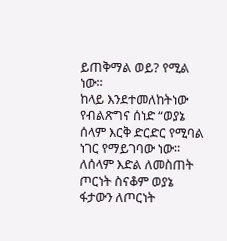ይጠቅማል ወይ? የሚል ነው።
ከላይ እንደተመለከትነው የብልጽግና ሰነድ “ወያኔ ሰላም እርቅ ድርድር የሚባል ነገር የማይገባው ነው። ለሰላም እድል ለመስጠት ጦርነት ስናቆም ወያኔ ፋታውን ለጦርነት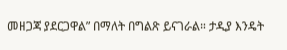መዘጋጃ ያደርጋዋል” በማለት በግልጽ ይናገራል። ታዲያ እንዴት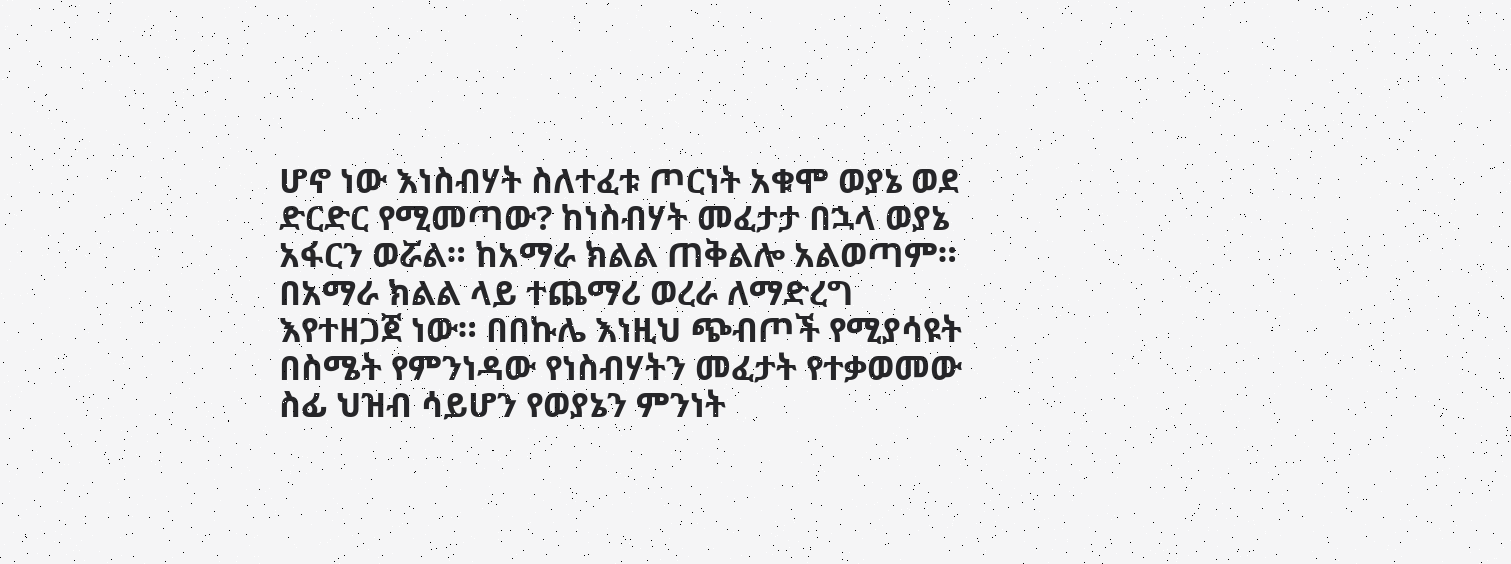ሆኖ ነው እነስብሃት ስለተፈቱ ጦርነት አቁሞ ወያኔ ወደ ድርድር የሚመጣው? ከነስብሃት መፈታታ በኋላ ወያኔ አፋርን ወሯል። ከአማራ ክልል ጠቅልሎ አልወጣም። በአማራ ክልል ላይ ተጨማሪ ወረራ ለማድረግ እየተዘጋጀ ነው። በበኩሌ እነዚህ ጭብጦች የሚያሳዩት በስሜት የምንነዳው የነስብሃትን መፈታት የተቃወመው ስፊ ህዝብ ሳይሆን የወያኔን ምንነት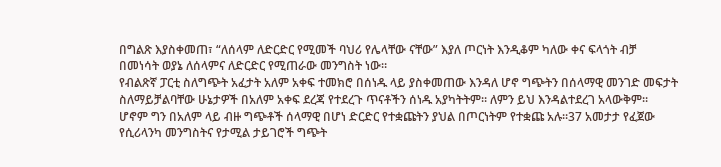በግልጽ እያስቀመጠ፣ “ለሰላም ለድርድር የሚመች ባህሪ የሌላቸው ናቸው” እያለ ጦርነት እንዲቆም ካለው ቀና ፍላጎት ብቻ በመነሳት ወያኔ ለሰላምና ለድርድር የሚጠራው መንግስት ነው።
የብልጽኛ ፓርቲ ስለግጭት አፈታት አለም አቀፍ ተመክሮ በሰነዱ ላይ ያስቀመጠው እንዳለ ሆኖ ግጭትን በሰላማዊ መንገድ መፍታት ስለማይቻልባቸው ሁኔታዎች በአለም አቀፍ ደረጃ የተደረጉ ጥናቶችን ሰነዱ አያካትትም። ለምን ይህ እንዳልተደረገ አላውቅም። ሆኖም ግን በአለም ላይ ብዙ ግጭቶች ሰላማዊ በሆነ ድርድር የተቋጩትን ያህል በጦርነትም የተቋጩ አሉ።37 አመታታ የፈጀው የሲሪላንካ መንግስትና የታሚል ታይገሮች ግጭት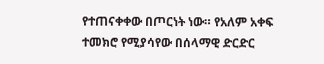የተጠናቀቀው በጦርነት ነው። የአለም አቀፍ ተመክሮ የሚያሳየው በሰላማዊ ድርድር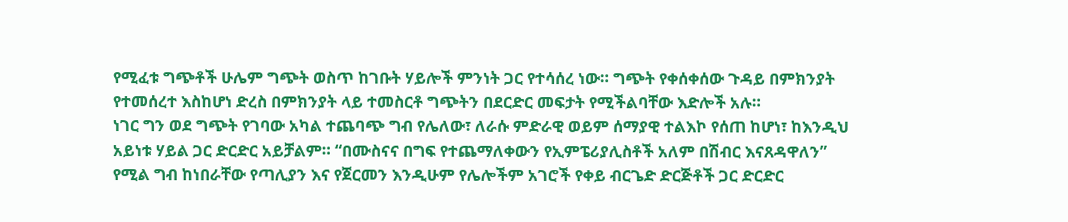የሚፈቱ ግጭቶች ሁሌም ግጭት ወስጥ ከገቡት ሃይሎች ምንነት ጋር የተሳሰረ ነው። ግጭት የቀሰቀሰው ጉዳይ በምክንያት የተመሰረተ እስከሆነ ድረስ በምክንያት ላይ ተመስርቶ ግጭትን በደርድር መፍታት የሚችልባቸው እድሎች አሉ።
ነገር ግን ወደ ግጭት የገባው አካል ተጨባጭ ግብ የሌለው፣ ለራሱ ምድራዊ ወይም ሰማያዊ ተልእኮ የሰጠ ከሆነ፣ ከእንዲህ አይነቱ ሃይል ጋር ድርድር አይቻልም። “በሙስናና በግፍ የተጨማለቀውን የኢምፔሪያሊስቶች አለም በሽብር እናጸዳዋለን” የሚል ግብ ከነበራቸው የጣሊያን እና የጀርመን እንዲሁም የሌሎችም አገሮች የቀይ ብርጌድ ድርጅቶች ጋር ድርድር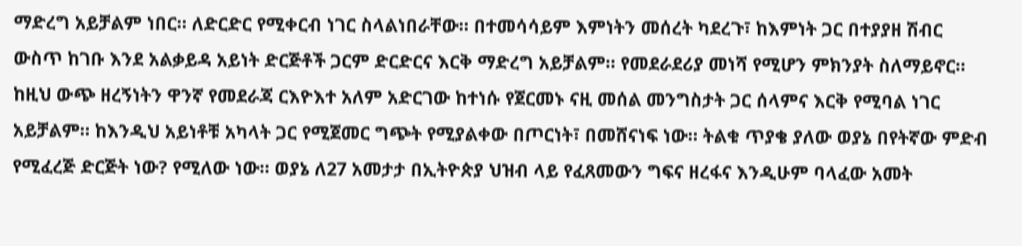ማድረግ አይቻልም ነበር። ለድርድር የሚቀርብ ነገር ስላልነበራቸው። በተመሳሳይም እምነትን መሰረት ካደረጉ፣ ከእምነት ጋር በተያያዘ ሽብር ውስጥ ከገቡ እንደ አልቃይዳ አይነት ድርጅቶች ጋርም ድርድርና እርቅ ማድረግ አይቻልም። የመደራደሪያ መነሻ የሚሆን ምክንያት ስለማይኖር።
ከዚህ ውጭ ዘረኝነትን ዋንኛ የመደራጃ ርእዮእተ አለም አድርገው ከተነሱ የጀርመኑ ናዚ መሰል መንግስታት ጋር ሰላምና እርቅ የሚባል ነገር አይቻልም። ከእንዲህ አይነቶቹ አካላት ጋር የሚጀመር ግጭት የሚያልቀው በጦርነት፣ በመሸናነፍ ነው። ትልቁ ጥያቄ ያለው ወያኔ በየትኛው ምድብ የሚፈረጅ ድርጅት ነው? የሚለው ነው። ወያኔ ለ27 አመታታ በኢትዮጵያ ህዝብ ላይ የፈጸመውን ግፍና ዘረፋና እንዲሁም ባላፈው አመት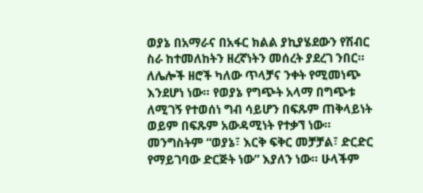ወያኔ በአማራና በአፋር ክልል ያኪያሄደውን የሽብር ስራ ከተመለከትን ዘረኛነትን መሰረት ያደረገ ንበር። ለሌሎች ዘሮች ካለው ጥላቻና ንቀት የሚመነጭ እንደሆነ ነው። የወያኔ የግጭት አላማ በግጭቱ ለሚገኝ የተወሰነ ግብ ሳይሆን በፍጹም ጠቅላይነት ወይም በፍጹም አውዳሚነት የተቃኘ ነው።
መንግስትም “ወያኔ፣ እርቅ ፍቅር መቻቻል፣ ድርድር የማይገባው ድርጅት ነው” እያለን ነው። ሁላችም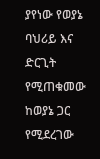ያየነው የወያኔ ባህሪይ እና ድርጊት የሚጠቁመው ከወያኔ ጋር የሚደረገው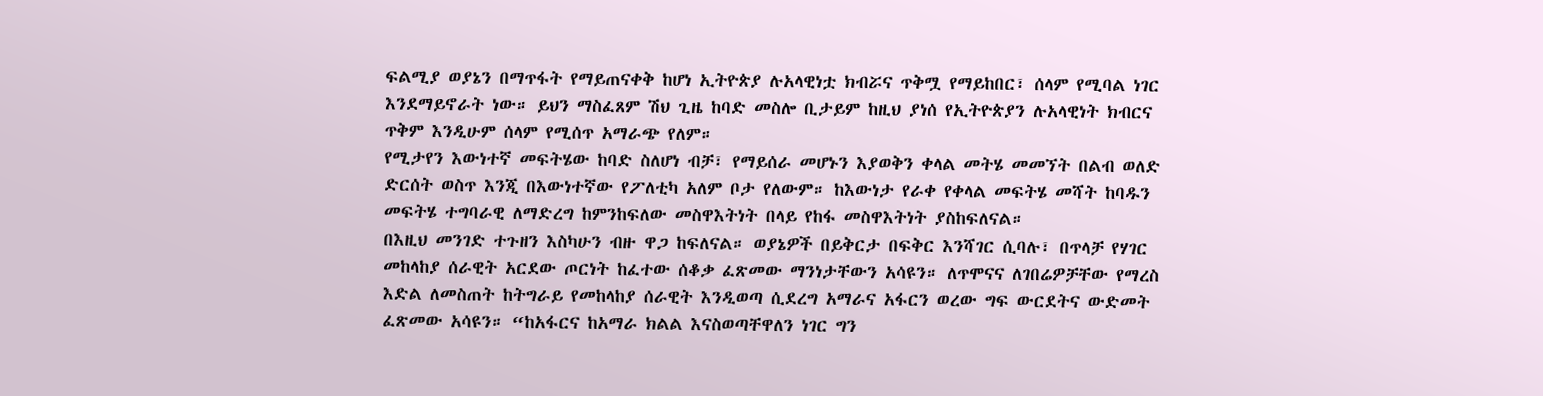ፍልሚያ ወያኔን በማጥፋት የማይጠናቀቅ ከሆነ ኢትዮጵያ ሉአላዊነቷ ክብሯና ጥቅሟ የማይከበር፣ ሰላም የሚባል ነገር እንደማይኖራት ነው። ይህን ማስፈጸም ሽህ ጊዜ ከባድ መስሎ ቢታይም ከዚህ ያነሰ የኢትዮጵያን ሉአላዊነት ክብርና ጥቅም እንዲሁም ሰላም የሚሰጥ አማራጭ የለም።
የሚታየን እውነተኛ መፍትሄው ከባድ ስለሆነ ብቻ፣ የማይሰራ መሆኑን እያወቅን ቀላል መትሄ መመኘት በልብ ወለድ ድርሰት ወስጥ እንጂ በእውነተኛው የፖለቲካ አለም ቦታ የለውም። ከእውነታ የራቀ የቀላል መፍትሄ መሻት ከባዱን መፍትሄ ተግባራዊ ለማድረግ ከምንከፍለው መስዋእትነት በላይ የከፋ መስዋእትነት ያስከፍለናል።
በእዚህ መንገድ ተጉዘን እስካሁን ብዙ ዋጋ ከፍለናል። ወያኔዎች በይቅርታ በፍቅር እንሻገር ሲባሉ፣ በጥላቻ የሃገር መከላከያ ሰራዊት አርደው ጦርነት ከፈተው ሰቆቃ ፈጽመው ማንነታቸውን አሳዩን። ለጥሞናና ለገበሬዎቻቸው የማረስ እድል ለመስጠት ከትግራይ የመከላከያ ሰራዊት እንዲወጣ ሲደረግ አማራና አፋርን ወረው ግፍ ውርደትና ውድመት ፈጽመው አሳዩን። “ከአፋርና ከአማራ ክልል እናስወጣቸዋለን ነገር ግን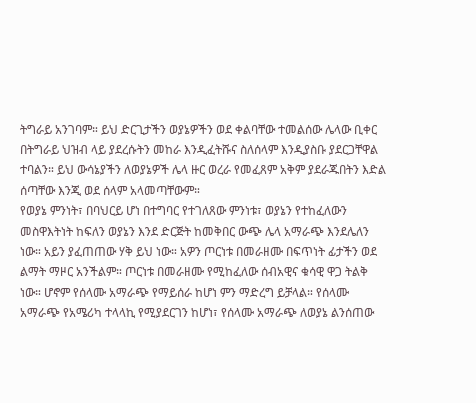ትግራይ አንገባም። ይህ ድርጊታችን ወያኔዎችን ወደ ቀልባቸው ተመልሰው ሌላው ቢቀር በትግራይ ህዝብ ላይ ያደረሱትን መከራ እንዲፈትሹና ስለሰላም እንዲያስቡ ያደርጋቸዋል ተባልን። ይህ ውሳኔያችን ለወያኔዎች ሌላ ዙር ወረራ የመፈጸም አቅም ያደራጁበትን እድል ሰጣቸው እንጂ ወደ ሰላም አላመጣቸውም።
የወያኔ ምንነት፣ በባህርይ ሆነ በተግባር የተገለጸው ምንነቱ፣ ወያኔን የተከፈለውን መስዋእትነት ከፍለን ወያኔን እንደ ድርጅት ከመቅበር ውጭ ሌላ አማራጭ እንደሌለን ነው። አይን ያፈጠጠው ሃቅ ይህ ነው። አዎን ጦርነቱ በመራዘሙ በፍጥነት ፊታችን ወደ ልማት ማዞር አንችልም። ጦርነቱ በመራዘሙ የሚከፈለው ሰብአዊና ቁሳዊ ዋጋ ትልቅ ነው። ሆኖም የሰላሙ አማራጭ የማይሰራ ከሆነ ምን ማድረግ ይቻላል። የሰላሙ አማራጭ የአሜሪካ ተላላኪ የሚያደርገን ከሆነ፣ የሰላሙ አማራጭ ለወያኔ ልንሰጠው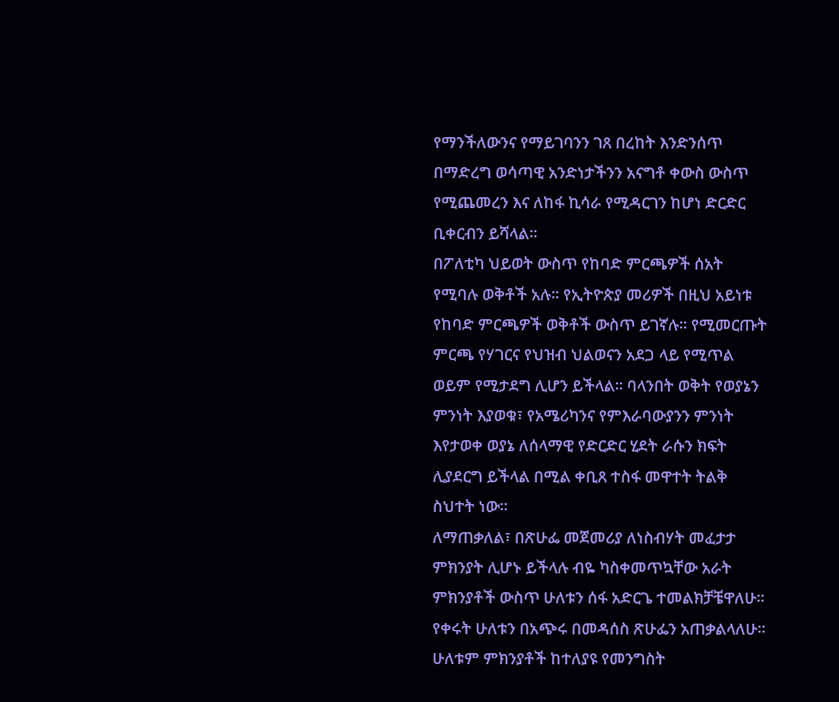የማንችለውንና የማይገባንን ገጸ በረከት እንድንሰጥ በማድረግ ወሳጣዊ አንድነታችንን አናግቶ ቀውስ ውስጥ የሚጨመረን እና ለከፋ ኪሳራ የሚዳርገን ከሆነ ድርድር ቢቀርብን ይሻላል።
በፖለቲካ ህይወት ውስጥ የከባድ ምርጫዎች ሰአት የሚባሉ ወቅቶች አሉ። የኢትዮጵያ መሪዎች በዚህ አይነቱ የከባድ ምርጫዎች ወቅቶች ውስጥ ይገኛሉ። የሚመርጡት ምርጫ የሃገርና የህዝብ ህልወናን አደጋ ላይ የሚጥል ወይም የሚታደግ ሊሆን ይችላል። ባላንበት ወቅት የወያኔን ምንነት እያወቁ፣ የአሜሪካንና የምእራባውያንን ምንነት እየታወቀ ወያኔ ለሰላማዊ የድርድር ሂደት ራሱን ክፍት ሊያደርግ ይችላል በሚል ቀቢጸ ተስፋ መዋተት ትልቅ ስህተት ነው።
ለማጠቃለል፣ በጽሁፌ መጀመሪያ ለነስብሃት መፈታታ ምክንያት ሊሆኑ ይችላሉ ብዬ ካስቀመጥኳቸው አራት ምክንያቶች ውስጥ ሁለቱን ሰፋ አድርጌ ተመልክቻቼዋለሁ። የቀሩት ሁለቱን በአጭሩ በመዳሰስ ጽሁፌን አጠቃልላለሁ። ሁለቱም ምክንያቶች ከተለያዩ የመንግስት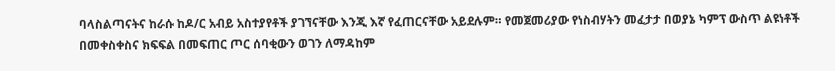ባላስልጣናትና ከራሱ ከዶ/ር አብይ አስተያየቶች ያገኘናቸው እንጂ እኛ የፈጠርናቸው አይደሉም። የመጀመሪያው የነስብሃትን መፈታታ በወያኔ ካምፕ ውስጥ ልዩነቶች በመቀስቀስና ክፍፍል በመፍጠር ጦር ሰባቂውን ወገን ለማዳከም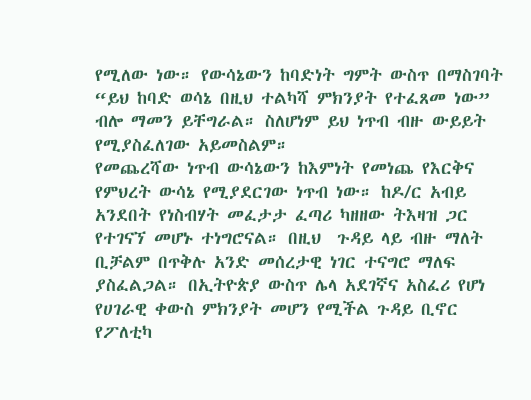የሚለው ነው። የውሳኔውን ከባድነት ግምት ውስጥ በማስገባት “ይህ ከባድ ወሳኔ በዚህ ተልካሻ ምክንያት የተፈጸመ ነው” ብሎ ማመን ይቸግራል። ስለሆነም ይህ ነጥብ ብዙ ውይይት የሚያስፈለገው አይመስልም።
የመጨረሻው ነጥብ ውሳኔውን ከእምነት የመነጨ የእርቅና የምህረት ውሳኔ የሚያደርገው ነጥብ ነው። ከዶ/ር አብይ አንደበት የነስብሃት መፈታታ ፈጣሪ ካዘዘው ትእዛዝ ጋር የተገናኘ መሆኑ ተነግሮናል። በዚህ  ጉዳይ ላይ ብዙ ማለት ቢቻልም በጥቅሉ አንድ መሰረታዊ ነገር ተናግሮ ማለፍ ያስፈልጋል። በኢትዮጵያ ውስጥ ሌላ አደገኛና አስፈሪ የሆነ የሀገራዊ ቀውስ ምክንያት መሆን የሚችል ጉዳይ ቢኖር የፖለቲካ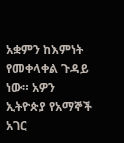አቋምን ከእምነት የመቀላቀል ጉዳይ ነው። አዎን ኢትዮጵያ የአማኞች አገር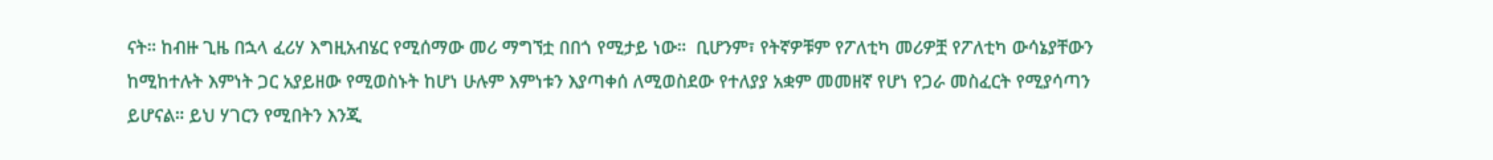ናት። ከብዙ ጊዜ በኋላ ፈሪሃ እግዚአብሄር የሚሰማው መሪ ማግኘቷ በበጎ የሚታይ ነው።  ቢሆንም፣ የትኛዎቹም የፖለቲካ መሪዎቿ የፖለቲካ ውሳኔያቸውን ከሚከተሉት እምነት ጋር አያይዘው የሚወስኑት ከሆነ ሁሉም እምነቱን እያጣቀሰ ለሚወስደው የተለያያ አቋም መመዘኛ የሆነ የጋራ መስፈርት የሚያሳጣን ይሆናል። ይህ ሃገርን የሚበትን እንጂ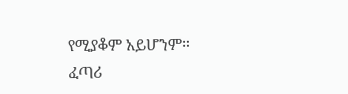የሚያቆም አይሆንም።
ፈጣሪ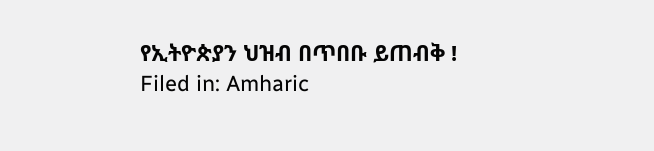የኢትዮጵያን ህዝብ በጥበቡ ይጠብቅ !
Filed in: Amharic